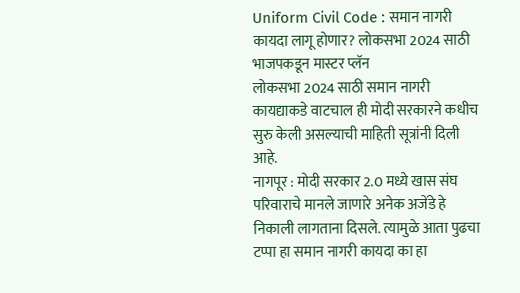Uniform Civil Code : समान नागरी कायदा लागू होणार? लोकसभा 2024 साठी भाजपकडून मास्टर प्लॅन
लोकसभा 2024 साठी समान नागरी कायद्याकडे वाटचाल ही मोदी सरकारने कधीच सुरु केली असल्याची माहिती सूत्रांनी दिली आहे.
नागपूर : मोदी सरकार 2.0 मध्ये खास संघ परिवाराचे मानले जाणारे अनेक अजेंडे हे निकाली लागताना दिसले. त्यामुळे आता पुढचा टप्पा हा समान नागरी कायदा का हा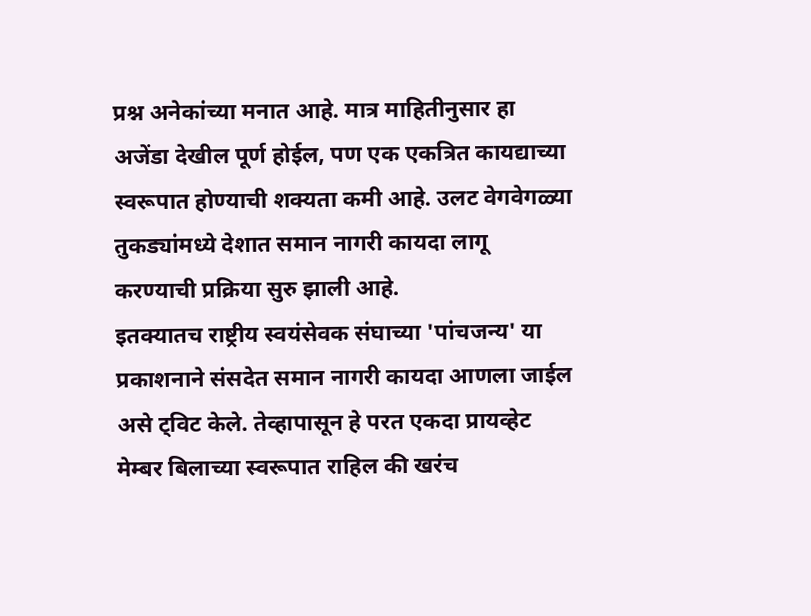प्रश्न अनेकांच्या मनात आहे. मात्र माहितीनुसार हा अजेंडा देखील पूर्ण होईल, पण एक एकत्रित कायद्याच्या स्वरूपात होण्याची शक्यता कमी आहे. उलट वेगवेगळ्या तुकड्यांमध्ये देशात समान नागरी कायदा लागू करण्याची प्रक्रिया सुरु झाली आहे.
इतक्यातच राष्ट्रीय स्वयंसेवक संघाच्या 'पांचजन्य' या प्रकाशनाने संसदेत समान नागरी कायदा आणला जाईल असे ट्विट केले. तेव्हापासून हे परत एकदा प्रायव्हेट मेम्बर बिलाच्या स्वरूपात राहिल की खरंच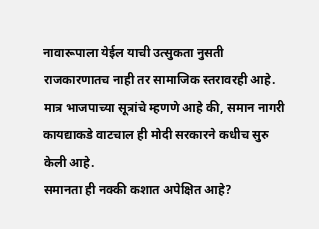नावारूपाला येईल याची उत्सुकता नुसती राजकारणातच नाही तर सामाजिक स्तरावरही आहे. मात्र भाजपाच्या सूत्रांचे म्हणणे आहे की, समान नागरी कायद्याकडे वाटचाल ही मोदी सरकारने कधीच सुरु केली आहे.
समानता ही नक्की कशात अपेक्षित आहे?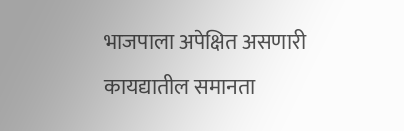भाजपाला अपेक्षित असणारी कायद्यातील समानता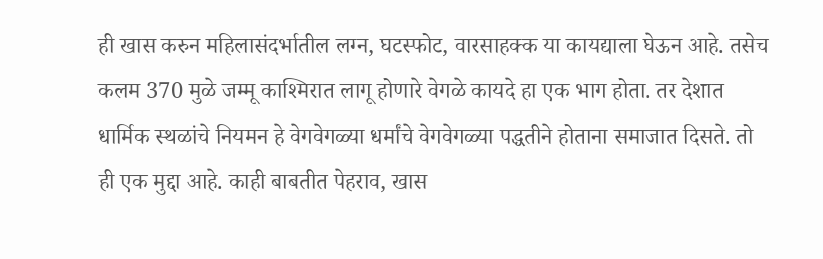ही खास करुन महिलासंदर्भातील लग्न, घटस्फोट, वारसाहक्क या कायद्याला घेऊन आहे. तसेच कलम 370 मुळे जम्मू काश्मिरात लागू होणारे वेगळे कायदे हा एक भाग होता. तर देशात धार्मिक स्थळांचे नियमन हे वेगवेगळ्या धर्मांचे वेगवेगळ्या पद्धतीने होताना समाजात दिसते. तो ही एक मुद्दा आहे. काही बाबतीत पेहराव, खास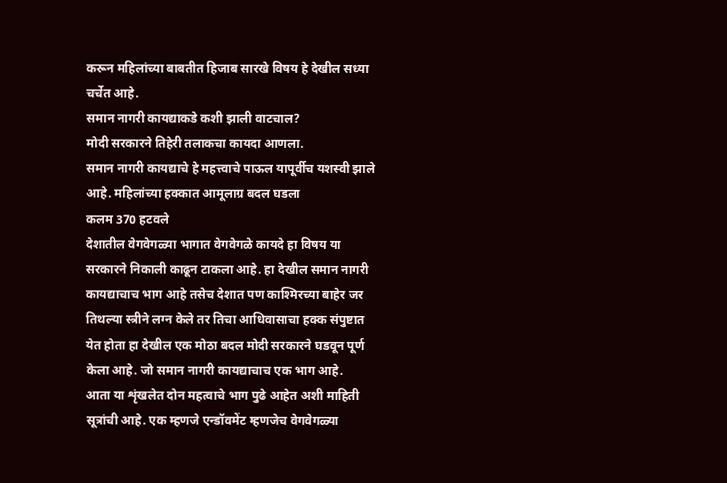करून महिलांच्या बाबतीत हिजाब सारखे विषय हे देखील सध्या चर्चेत आहे.
समान नागरी कायद्याकडे कशी झाली वाटचाल?
मोदी सरकारने तिहेरी तलाकचा कायदा आणला.
समान नागरी कायद्याचे हे महत्त्वाचे पाऊल यापूर्वीच यशस्वी झाले आहे. महिलांच्या हक्कात आमूलाग्र बदल घडला
कलम 370 हटवले
देशातील वेगवेगळ्या भागात वेगवेगळे कायदे हा विषय या सरकारने निकाली काढून टाकला आहे. हा देखील समान नागरी कायद्याचाच भाग आहे तसेच देशात पण काश्मिरच्या बाहेर जर तिथल्या स्त्रीने लग्न केले तर तिचा आधिवासाचा हक्क संपुष्टात येत होता हा देखील एक मोठा बदल मोदी सरकारने घडवून पूर्ण केला आहे. जो समान नागरी कायद्याचाच एक भाग आहे.
आता या शृंखलेत दोन महत्वाचे भाग पुढे आहेत अशी माहिती सूत्रांची आहे. एक म्हणजे एन्डॉवमेंट म्हणजेच वेगवेगळ्या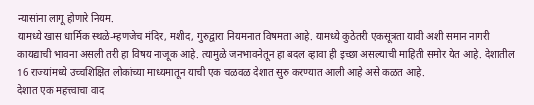न्यासांना लागू होणारे नियम.
यामध्ये खास धार्मिक स्थळे-म्हणजेच मंदिर, मशीद, गुरुद्वारा नियमनात विषमता आहे. यामध्ये कुठेतरी एकसूत्रता यावी अशी समान नागरी कायद्याची भावना असली तरी हा विषय नाजूक आहे. त्यामुळे जनभावनेतून हा बदल व्हावा ही इच्छा असल्याची माहिती समोर येत आहे. देशातील 16 राज्यांमध्ये उच्चशिक्षित लोकांच्या माध्यमातून याची एक चळवळ देशात सुरु करण्यात आली आहे असे कळत आहे.
देशात एक महत्त्वाचा वाद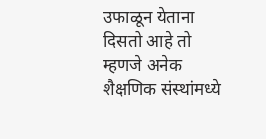उफाळून येताना दिसतो आहे तो म्हणजे अनेक शैक्षणिक संस्थांमध्ये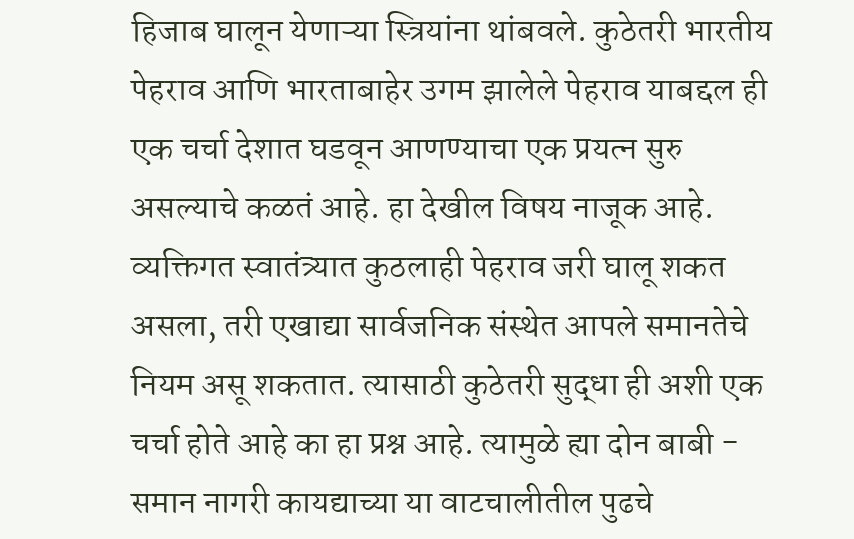हिजाब घालून येणाऱ्या स्त्रियांना थांबवले. कुठेतरी भारतीय पेहराव आणि भारताबाहेर उगम झालेले पेहराव याबद्दल ही एक चर्चा देशात घडवून आणण्याचा एक प्रयत्न सुरु असल्याचे कळतं आहे. हा देखील विषय नाजूक आहे. व्यक्तिगत स्वातंत्र्यात कुठलाही पेहराव जरी घालू शकत असला, तरी एखाद्या सार्वजनिक संस्थेत आपले समानतेचे नियम असू शकतात. त्यासाठी कुठेतरी सुद्धा ही अशी एक चर्चा होते आहे का हा प्रश्न आहे. त्यामुळे ह्या दोन बाबी - समान नागरी कायद्याच्या या वाटचालीतील पुढचे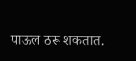पाऊल ठरू शकतात.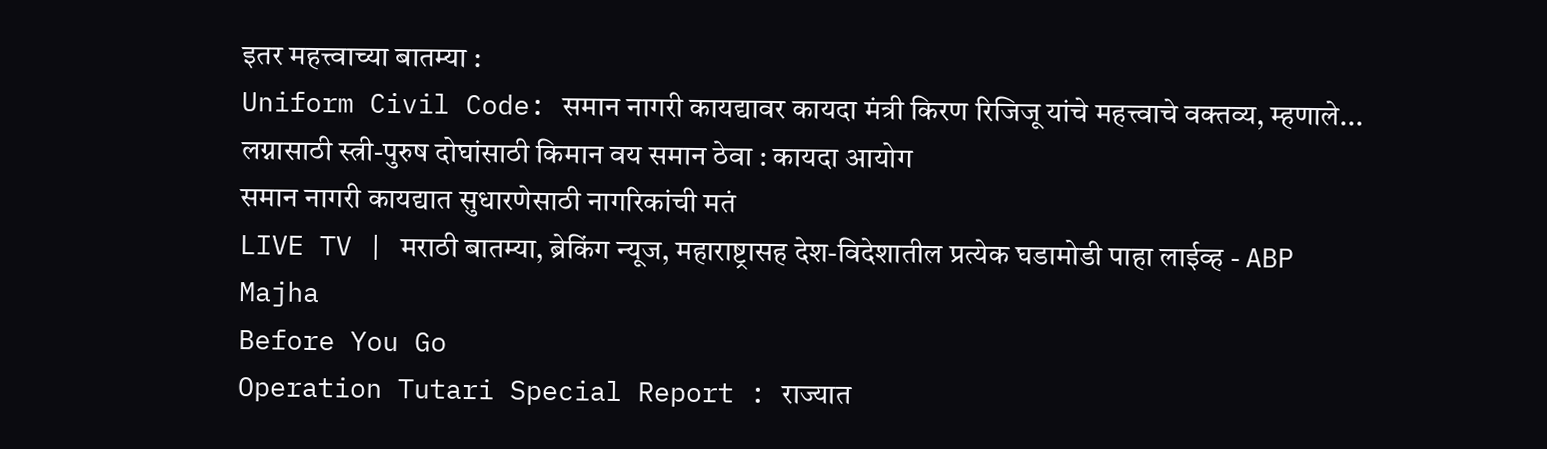इतर महत्त्वाच्या बातम्या :
Uniform Civil Code: समान नागरी कायद्यावर कायदा मंत्री किरण रिजिजू यांचे महत्त्वाचे वक्तव्य, म्हणाले...
लग्नासाठी स्त्री-पुरुष दोघांसाठी किमान वय समान ठेवा : कायदा आयोग
समान नागरी कायद्यात सुधारणेसाठी नागरिकांची मतं
LIVE TV | मराठी बातम्या, ब्रेकिंग न्यूज, महाराष्ट्रासह देश-विदेशातील प्रत्येक घडामोडी पाहा लाईव्ह - ABP Majha
Before You Go
Operation Tutari Special Report : राज्यात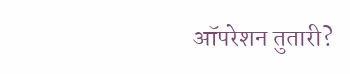ऑपरेशन तुतारी?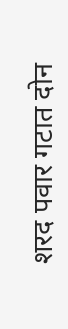शरद पवार गटात दोन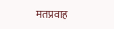मतप्रवाह